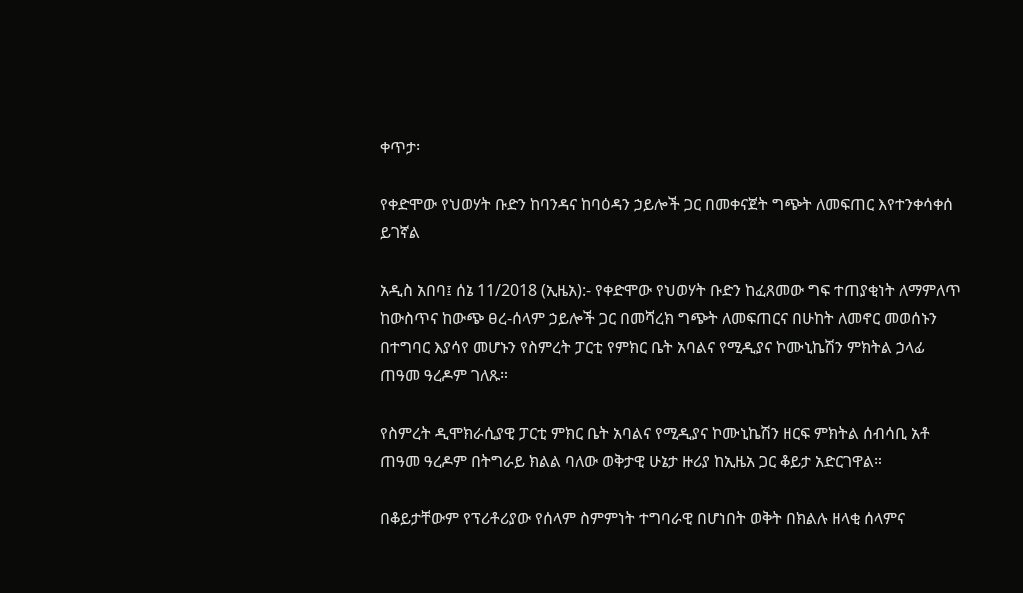ቀጥታ፡

የቀድሞው የህወሃት ቡድን ከባንዳና ከባዕዳን ኃይሎች ጋር በመቀናጀት ግጭት ለመፍጠር እየተንቀሳቀሰ ይገኛል

አዲስ አበባ፤ ሰኔ 11/2018 (ኢዜአ):- የቀድሞው የህወሃት ቡድን ከፈጸመው ግፍ ተጠያቂነት ለማምለጥ ከውስጥና ከውጭ ፀረ-ሰላም ኃይሎች ጋር በመሻረክ ግጭት ለመፍጠርና በሁከት ለመኖር መወሰኑን በተግባር እያሳየ መሆኑን የስምረት ፓርቲ የምክር ቤት አባልና የሚዲያና ኮሙኒኬሽን ምክትል ኃላፊ ጠዓመ ዓረዶም ገለጹ።

የስምረት ዲሞክራሲያዊ ፓርቲ ምክር ቤት አባልና የሚዲያና ኮሙኒኬሽን ዘርፍ ምክትል ሰብሳቢ አቶ ጠዓመ ዓረዶም በትግራይ ክልል ባለው ወቅታዊ ሁኔታ ዙሪያ ከኢዜአ ጋር ቆይታ አድርገዋል።

በቆይታቸውም የፕሪቶሪያው የሰላም ስምምነት ተግባራዊ በሆነበት ወቅት በክልሉ ዘላቂ ሰላምና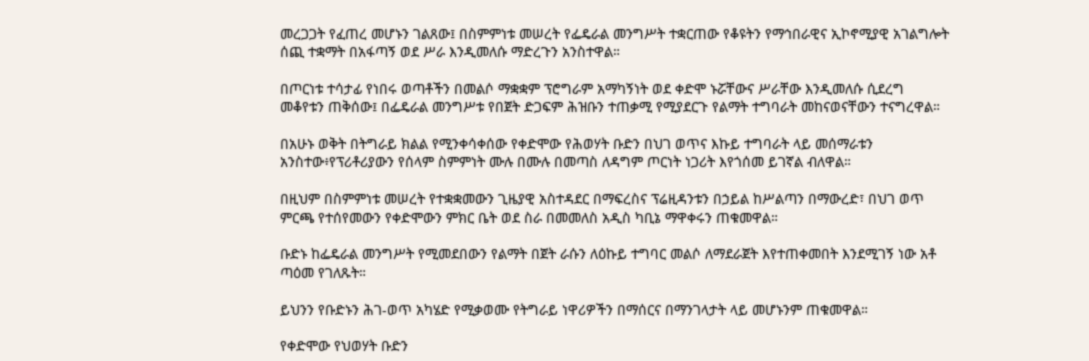መረጋጋት የፈጠረ መሆኑን ገልጸው፤ በስምምነቱ መሠረት የፌዴራል መንግሥት ተቋርጠው የቆዩትን የማኅበራዊና ኢኮኖሚያዊ አገልግሎት ሰጪ ተቋማት በአፋጣኝ ወደ ሥራ እንዲመለሱ ማድረጉን አንስተዋል።

በጦርነቱ ተሳታፊ የነበሩ ወጣቶችን በመልሶ ማቋቋም ፕሮግራም አማካኝነት ወደ ቀድሞ ኑሯቸውና ሥራቸው እንዲመለሱ ሲደረግ መቆየቱን ጠቅሰው፤ በፌዴራል መንግሥቱ የበጀት ድጋፍም ሕዝቡን ተጠቃሚ የሚያደርጉ የልማት ተግባራት መከናወናቸውን ተናግረዋል።

በአሁኑ ወቅት በትግራይ ክልል የሚንቀሳቀሰው የቀድሞው የሕወሃት ቡድን በህገ ወጥና እኩይ ተግባራት ላይ መሰማራቱን አንስተው፥የፕሪቶሪያውን የሰላም ስምምነት ሙሉ በሙሉ በመጣስ ለዳግም ጦርነት ነጋሪት እየጎሰመ ይገኛል ብለዋል።

በዚህም በስምምነቱ መሠረት የተቋቋመውን ጊዜያዊ አስተዳደር በማፍረስና ፕሬዚዳንቱን በኃይል ከሥልጣን በማውረድ፣ በህገ ወጥ ምርጫ የተሰየመውን የቀድሞውን ምክር ቤት ወደ ስራ በመመለስ አዲስ ካቢኔ ማዋቀሩን ጠቁመዋል።

ቡድኑ ከፌዴራል መንግሥት የሚመደበውን የልማት በጀት ራሱን ለዕኩይ ተግባር መልሶ ለማደራጀት እየተጠቀመበት እንደሚገኝ ነው አቶ ጣዕመ የገለጹት።

ይህንን የቡድኑን ሕገ-ወጥ አካሄድ የሚቃወሙ የትግራይ ነዋሪዎችን በማሰርና በማንገላታት ላይ መሆኑንም ጠቁመዋል።

የቀድሞው የህወሃት ቡድን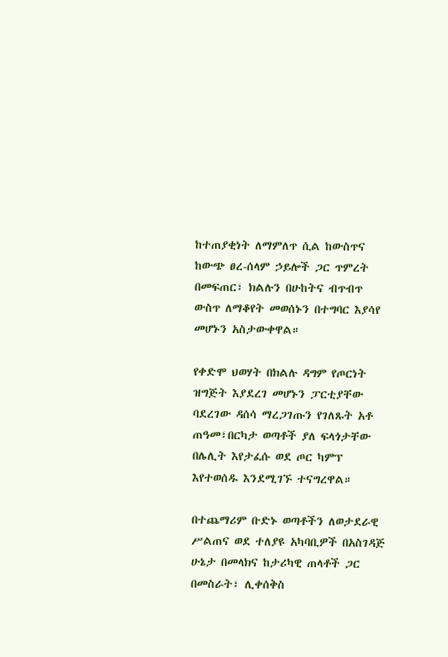ከተጠያቂነት ለማምለጥ ሲል ከውስጥና ከውጭ ፀረ-ሰላም ኃይሎች ጋር ጥምረት በመፍጠር፣ ክልሉን በሁከትና ብጥብጥ ውስጥ ለማቆየት መወሰኑን በተግባር እያሳየ መሆኑን አስታውቀዋል።

የቀድሞ ህወሃት በክልሉ ዳግም የጦርነት ዝግጅት እያደረገ መሆኑን ፓርቲያቸው ባደረገው ዳሰሳ ማረጋገጡን የገለጹት አቶ ጠዓመ፣በርካታ ወጣቶች ያለ ፍላጎታቸው በሌሊት እየታፈሱ ወደ ጦር ካምፕ እየተወሰዱ እንደሚገኙ ተናግረዋል።

በተጨማሪም ቡድኑ ወጣቶችን ለወታደራዊ ሥልጠና ወደ ተለያዩ አካባቢዎች በአስገዳጅ ሁኔታ በመላክና ከታሪካዊ ጠላቶች ጋር በመስራት፣ ሊቀሰቅስ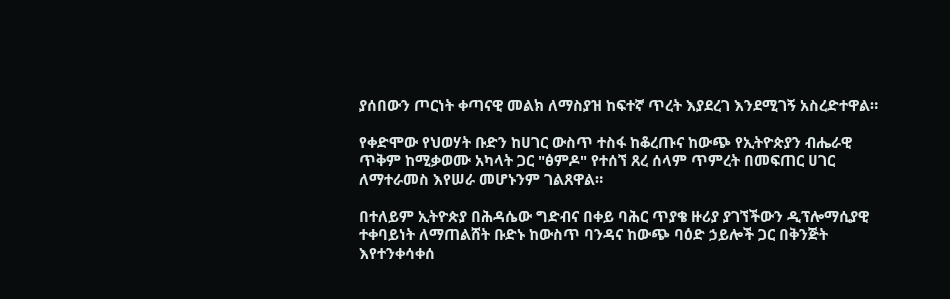ያሰበውን ጦርነት ቀጣናዊ መልክ ለማስያዝ ከፍተኛ ጥረት እያደረገ እንደሚገኝ አስረድተዋል።

የቀድሞው የህወሃት ቡድን ከሀገር ውስጥ ተስፋ ከቆረጡና ከውጭ የኢትዮጵያን ብሔራዊ ጥቅም ከሚቃወሙ አካላት ጋር "ፅምዶ" የተሰኘ ጸረ ሰላም ጥምረት በመፍጠር ሀገር ለማተራመስ እየሠራ መሆኑንም ገልጸዋል።

በተለይም ኢትዮጵያ በሕዳሴው ግድብና በቀይ ባሕር ጥያቄ ዙሪያ ያገኘችውን ዲፕሎማሲያዊ ተቀባይነት ለማጠልሸት ቡድኑ ከውስጥ ባንዳና ከውጭ ባዕድ ኃይሎች ጋር በቅንጅት እየተንቀሳቀሰ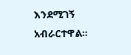እንደሚገኝ አብራርተዋል።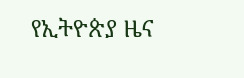የኢትዮጵያ ዜና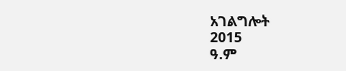አገልግሎት
2015
ዓ.ም